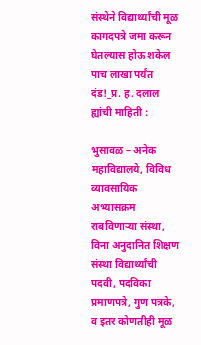संस्थेने विद्यार्थ्यांची मूळ कागदपत्रे जमा करून घेतल्यास होऊ शकेल पाच लाखा पर्यंत दंड!_प्र. ह. दलाल ह्यांची माहिती :

भुसावळ – अनेक महाविद्यालये, विविध व्यावसायिक अभ्यासक्रम राबविणाऱ्या संस्था, विना अनुदानित शिक्षण संस्था विद्यार्थ्यांची पदवी, पदविका प्रमाणपत्रे, गुण पत्रके, व इतर कोणतीही मूळ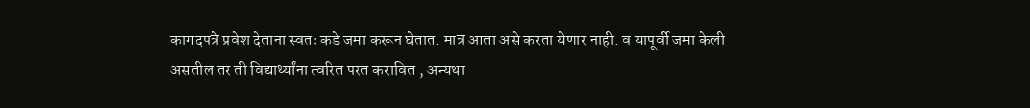कागदपत्रे प्रवेश देताना स्वतः कडे जमा करून घेतात. मात्र आता असे करता येणार नाही. व यापूर्वी जमा केली असतील तर ती विद्यार्थ्यांना त्वरित परत करावित , अन्यथा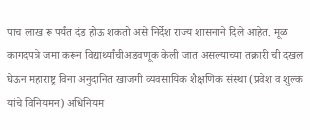पाच लाख रू पर्यंत दंड होऊ शकतो असे निर्देश राज्य शासनाने दिले आहेत. मूळ कागदपत्रे जमा करून विद्यार्थ्यांचीअडवणूक केली जात असल्याच्या तक्रारी ची दखल घेऊन महाराष्ट्र विना अनुदानित खाजगी व्यवसायिक शैक्षणिक संस्था (प्रवेश व शुल्क यांचे विनियमन) अधिनियम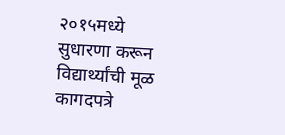२०१५मध्ये सुधारणा करून विद्यार्थ्यांची मूळ कागदपत्रे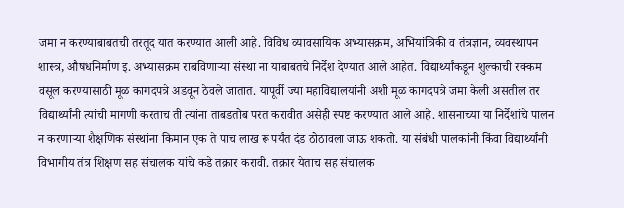जमा न करण्याबाबतची तरतूद यात करण्यात आली आहे. विविध व्यावसायिक अभ्यासक्रम, अभियांत्रिकी व तंत्रज्ञान, व्यवस्थापन शास्त्र, औषधनिर्माण इ. अभ्यासक्रम राबविणाऱ्या संस्था ना याबाबतचे निर्देश देण्यात आले आहेत. विद्यार्थ्यांकडून शुल्काची रक्कम वसूल करण्यासाठी मूळ कागदपत्रे अडवून ठेवले जातात. यापूर्वी ज्या महाविद्यालयांनी अशी मूळ कागदपत्रे जमा केली असतील तर विद्यार्थ्यांनी त्यांची मागणी करताच ती त्यांना ताबडतोब परत करावीत असेही स्पष्ट करण्यात आले आहे. शासनाच्या या निर्देशांचे पालन न करणाऱ्या शैक्षणिक संस्थांना किमान एक ते पाच लाख रू पर्यंत दंड ठोठावला जाऊ शकतो. या संबंधी पालकांनी किंवा विद्यार्थ्यांनी विभागीय तंत्र शिक्षण सह संचालक यांचे कडे तक्रार करावी. तक्रार येताच सह संचालक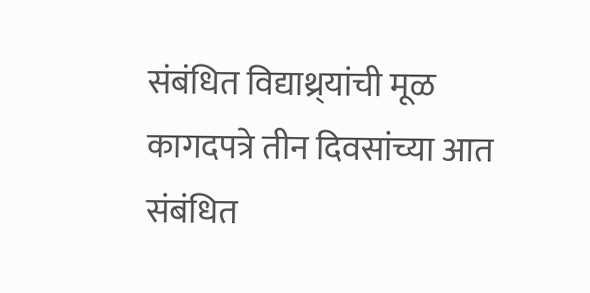संबंधित विद्याथ्र्यांची मूळ कागदपत्रे तीन दिवसांच्या आत संबंधित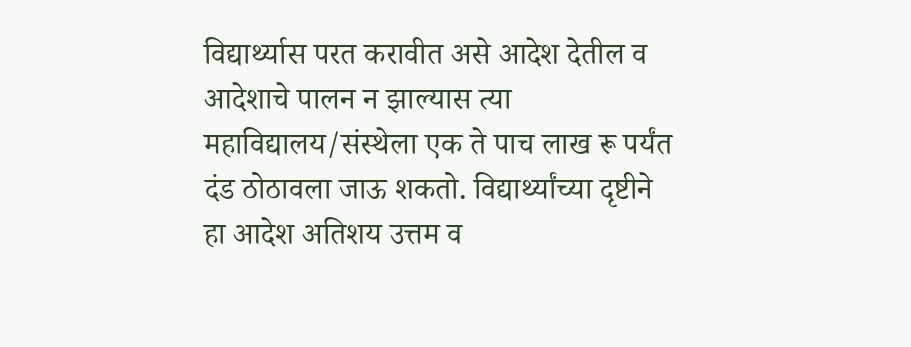विद्यार्थ्यास परत करावीत असे आदेश देतील व आदेशाचे पालन न झाल्यास त्या महाविद्यालय/संस्थेला एक ते पाच लाख रू पर्यंत दंड ठोठावला जाऊ शकतो. विद्यार्थ्यांच्या दृष्टीने हा आदेश अतिशय उत्तम व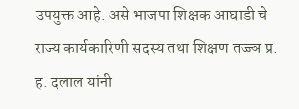उपयुक्त आहे. असे भाजपा शिक्षक आघाडी चे राज्य कार्यकारिणी सदस्य तथा शिक्षण तज्ज्ञ प्र. ह. दलाल यांनी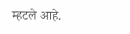म्हटले आहे.